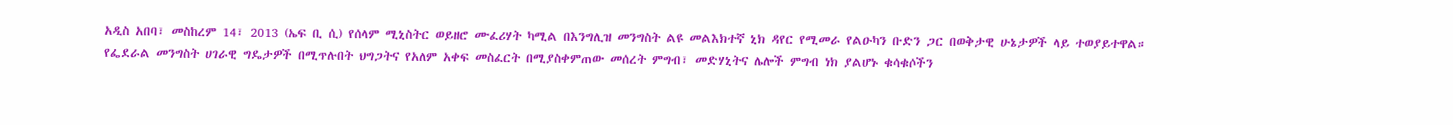አዲስ አበባ፣ መስከረም 14፣ 2013 (ኤፍ ቢ ሲ) የሰላም ሚኒስትር ወይዘሮ ሙፈሪሃት ካሚል በእንግሊዝ መንግስት ልዩ መልእክተኛ ኒክ ዳየር የሚመራ የልዑካን ቡድን ጋር በወቅታዊ ሁኔታዎች ላይ ተወያይተዋል።
የፌደራል መንግስት ሀገራዊ ግዴታዎች በሚጥሉበት ህግጋትና የአለም አቀፍ መስፈርት በሚያስቀምጠው መሰረት ምግብ፣ መድሃኒትና ሌሎች ምግብ ነክ ያልሆኑ ቁሳቁሶችን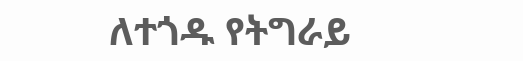ለተጎዱ የትግራይ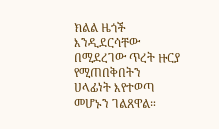ክልል ዜጎች እንዲደርሳቸው በሚደረገው ጥረት ዙርያ የሚጠበቅበትን ሀላፊነት እየተወጣ መሆኑን ገልጸዋል።